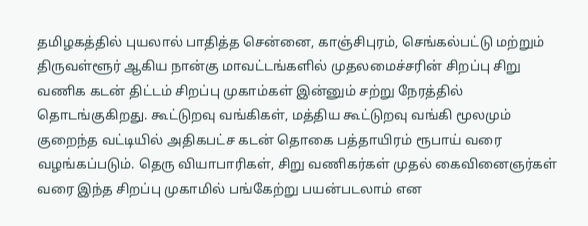தமிழகத்தில் புயலால் பாதித்த சென்னை, காஞ்சிபுரம், செங்கல்பட்டு மற்றும் திருவள்ளூர் ஆகிய நான்கு மாவட்டங்களில் முதலமைச்சரின் சிறப்பு சிறு வணிக கடன் திட்டம் சிறப்பு முகாம்கள் இன்னும் சற்று நேரத்தில் தொடங்குகிறது. கூட்டுறவு வங்கிகள், மத்திய கூட்டுறவு வங்கி மூலமும் குறைந்த வட்டியில் அதிகபட்ச கடன் தொகை பத்தாயிரம் ரூபாய் வரை வழங்கப்படும். தெரு வியாபாரிகள், சிறு வணிகர்கள் முதல் கைவினைஞர்கள் வரை இந்த சிறப்பு முகாமில் பங்கேற்று பயன்படலாம் என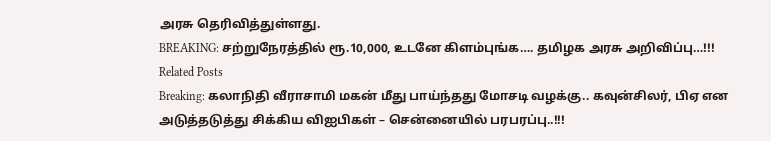அரசு தெரிவித்துள்ளது.
BREAKING: சற்றுநேரத்தில் ரூ.10,000, உடனே கிளம்புங்க…. தமிழக அரசு அறிவிப்பு…!!!
Related Posts
Breaking: கலாநிதி வீராசாமி மகன் மீது பாய்ந்தது மோசடி வழக்கு.. கவுன்சிலர், பிஏ என அடுத்தடுத்து சிக்கிய விஐபிகள் – சென்னையில் பரபரப்பு..!!!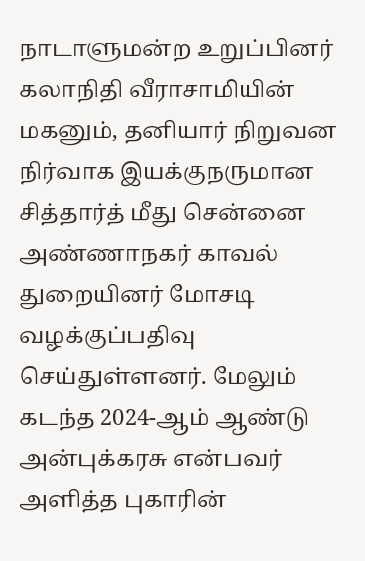நாடாளுமன்ற உறுப்பினர் கலாநிதி வீராசாமியின் மகனும், தனியார் நிறுவன நிர்வாக இயக்குநருமான சித்தார்த் மீது சென்னை அண்ணாநகர் காவல் துறையினர் மோசடி வழக்குப்பதிவு செய்துள்ளனர். மேலும் கடந்த 2024-ஆம் ஆண்டு அன்புக்கரசு என்பவர் அளித்த புகாரின்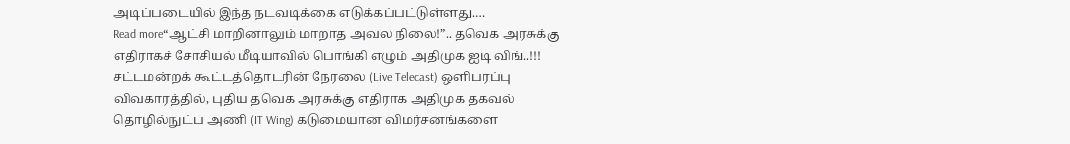அடிப்படையில் இந்த நடவடிக்கை எடுக்கப்பட்டுள்ளது.…
Read more“ஆட்சி மாறினாலும் மாறாத அவல நிலை!”.. தவெக அரசுக்கு எதிராகச் சோசியல் மீடியாவில் பொங்கி எழும் அதிமுக ஐடி விங்..!!!
சட்டமன்றக் கூட்டத்தொடரின் நேரலை (Live Telecast) ஒளிபரப்பு விவகாரத்தில், புதிய தவெக அரசுக்கு எதிராக அதிமுக தகவல் தொழில்நுட்ப அணி (IT Wing) கடுமையான விமர்சனங்களை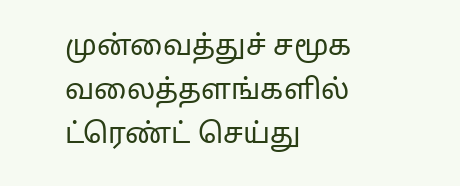முன்வைத்துச் சமூக வலைத்தளங்களில் ட்ரெண்ட் செய்து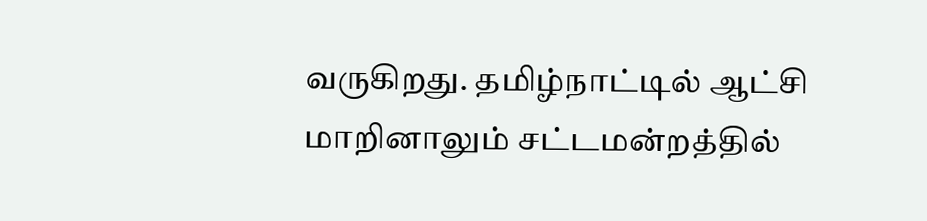வருகிறது. தமிழ்நாட்டில் ஆட்சி மாறினாலும் சட்டமன்றத்தில்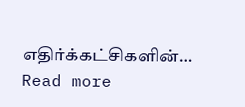எதிர்க்கட்சிகளின்…
Read more